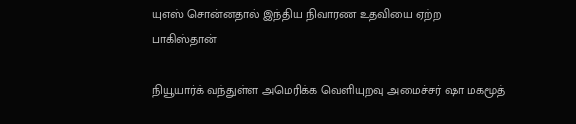யுஎஸ் சொன்னதால் இந்திய நிவாரண உதவியை ஏற்ற பாகிஸ்தான்

நியூயார்க் வந்துள்ள அமெரிக்க வெளியுறவு அமைச்சர் ஷா மகமூத்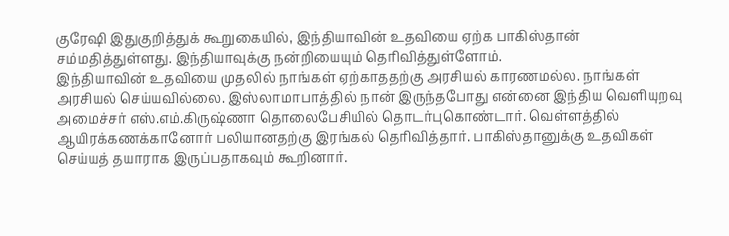குரேஷி இதுகுறித்துக் கூறுகையில், இந்தியாவின் உதவியை ஏற்க பாகிஸ்தான் சம்மதித்துள்ளது. இந்தியாவுக்கு நன்றியையும் தெரிவித்துள்ளோம்.
இந்தியாவின் உதவியை முதலில் நாங்கள் ஏற்காததற்கு அரசியல் காரணமல்ல. நாங்கள் அரசியல் செய்யவில்லை. இஸ்லாமாபாத்தில் நான் இருந்தபோது என்னை இந்திய வெளியுறவு அமைச்சர் எஸ்.எம்.கிருஷ்ணா தொலைபேசியில் தொடர்புகொண்டார். வெள்ளத்தில் ஆயிரக்கணக்கானோர் பலியானதற்கு இரங்கல் தெரிவித்தார். பாகிஸ்தானுக்கு உதவிகள் செய்யத் தயாராக இருப்பதாகவும் கூறினார்.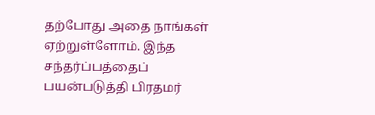தற்போது அதை நாங்கள் ஏற்றுள்ளோம். இந்த சந்தர்ப்பத்தைப் பயன்படுத்தி பிரதமர்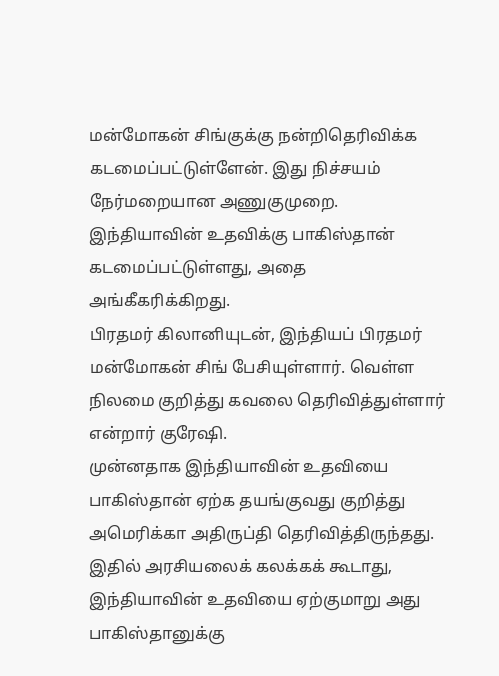மன்மோகன் சிங்குக்கு நன்றிதெரிவிக்க கடமைப்பட்டுள்ளேன். இது நிச்சயம் நேர்மறையான அணுகுமுறை. இந்தியாவின் உதவிக்கு பாகிஸ்தான் கடமைப்பட்டுள்ளது, அதை அங்கீகரிக்கிறது.
பிரதமர் கிலானியுடன், இந்தியப் பிரதமர் மன்மோகன் சிங் பேசியுள்ளார். வெள்ள நிலமை குறித்து கவலை தெரிவித்துள்ளார் என்றார் குரேஷி.
முன்னதாக இந்தியாவின் உதவியை பாகிஸ்தான் ஏற்க தயங்குவது குறித்து அமெரிக்கா அதிருப்தி தெரிவித்திருந்தது. இதில் அரசியலைக் கலக்கக் கூடாது, இந்தியாவின் உதவியை ஏற்குமாறு அது பாகிஸ்தானுக்கு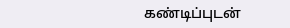கண்டிப்புடன்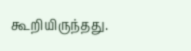கூறியிருந்தது.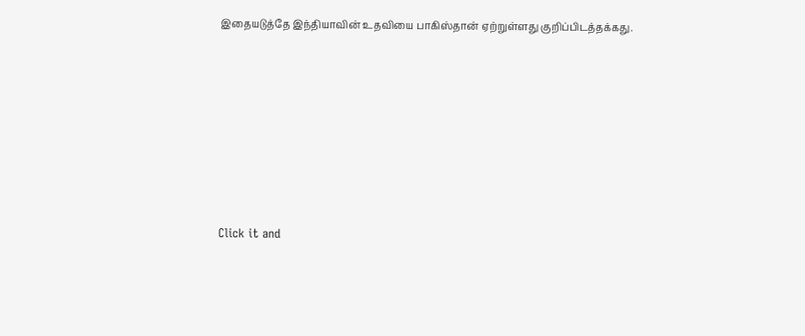இதையடுத்தே இந்தியாவின் உதவியை பாகிஸ்தான் ஏற்றுள்ளது குறிப்பிடத்தக்கது.












Click it and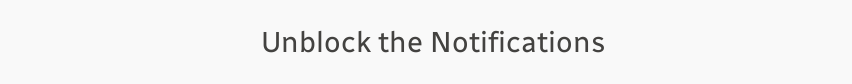Unblock the Notifications